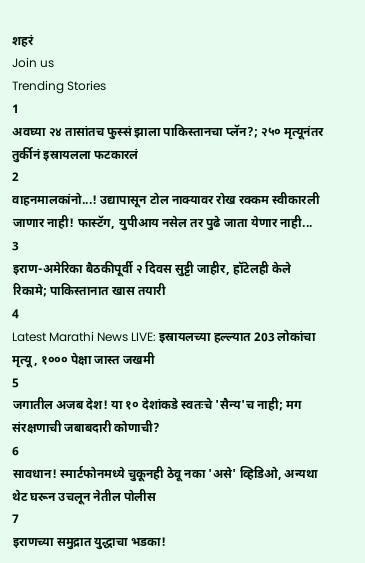शहरं
Join us
Trending Stories
1
अवघ्या २४ तासांतच फुस्सं झाला पाकिस्तानचा प्लॅन?; २५० मृत्यूनंतर तुर्कीनं इस्रायलला फटकारलं
2
वाहनमालकांनो...! उद्यापासून टोल नाक्यावर रोख रक्कम स्वीकारली जाणार नाही! फास्टॅग, युपीआय नसेल तर पुढे जाता येणार नाही...
3
इराण-अमेरिका बैठकीपूर्वी २ दिवस सुट्टी जाहीर, हॉटेलही केले रिकामे; पाकिस्तानात खास तयारी
4
Latest Marathi News LIVE: इस्रायलच्या हल्ल्यात 203 लोकांचा मृत्यू, १००० पेक्षा जास्त जखमी
5
जगातील अजब देश! या १० देशांकडे स्वतःचे 'सैन्य'च नाही; मग संरक्षणाची जबाबदारी कोणाची?
6
सावधान! स्मार्टफोनमध्ये चुकूनही ठेवू नका 'असे' व्हिडिओ, अन्यथा थेट घरून उचलून नेतील पोलीस
7
इराणच्या समुद्रात युद्धाचा भडका!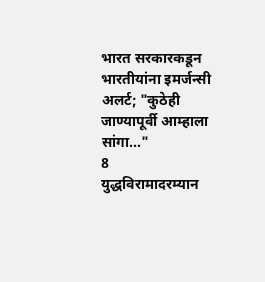भारत सरकारकडून भारतीयांना इमर्जन्सी अलर्ट; "कुठेही जाण्यापूर्वी आम्हाला सांगा..."
8
युद्धविरामादरम्यान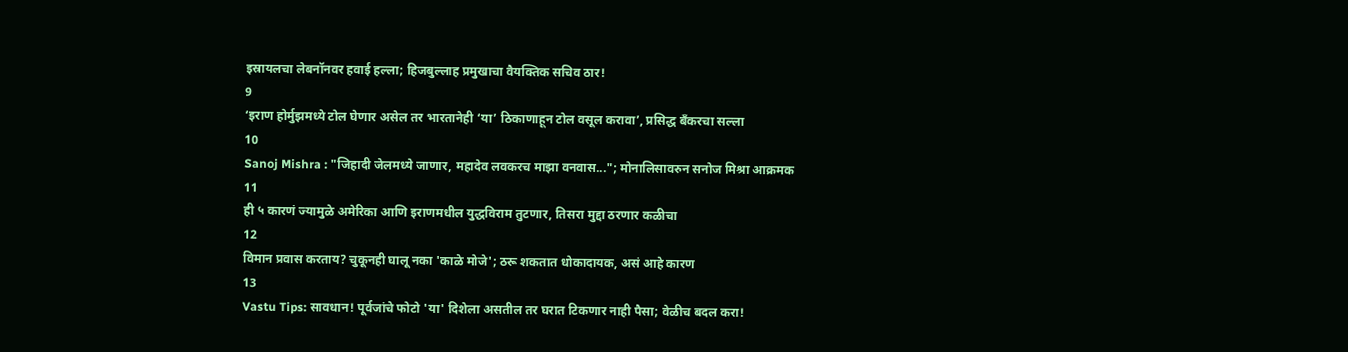इस्रायलचा लेबनॉनवर हवाई हल्ला; हिजबुल्लाह प्रमुखाचा वैयक्तिक सचिव ठार!
9
‘इराण होर्मुझमध्ये टोल घेणार असेल तर भारतानेही ‘या’ ठिकाणाहून टोल वसूल करावा’, प्रसिद्ध बँकरचा सल्ला
10
Sanoj Mishra : "जिहादी जेलमध्ये जाणार, महादेव लवकरच माझा वनवास..."; मोनालिसावरुन सनोज मिश्रा आक्रमक
11
ही ५ कारणं ज्यामुळे अमेरिका आणि इराणमधील युद्धविराम तुटणार, तिसरा मुद्दा ठरणार कळीचा
12
विमान प्रवास करताय? चुकूनही घालू नका 'काळे मोजे'; ठरू शकतात धोकादायक, असं आहे कारण
13
Vastu Tips: सावधान! पूर्वजांचे फोटो 'या' दिशेला असतील तर घरात टिकणार नाही पैसा; वेळीच बदल करा!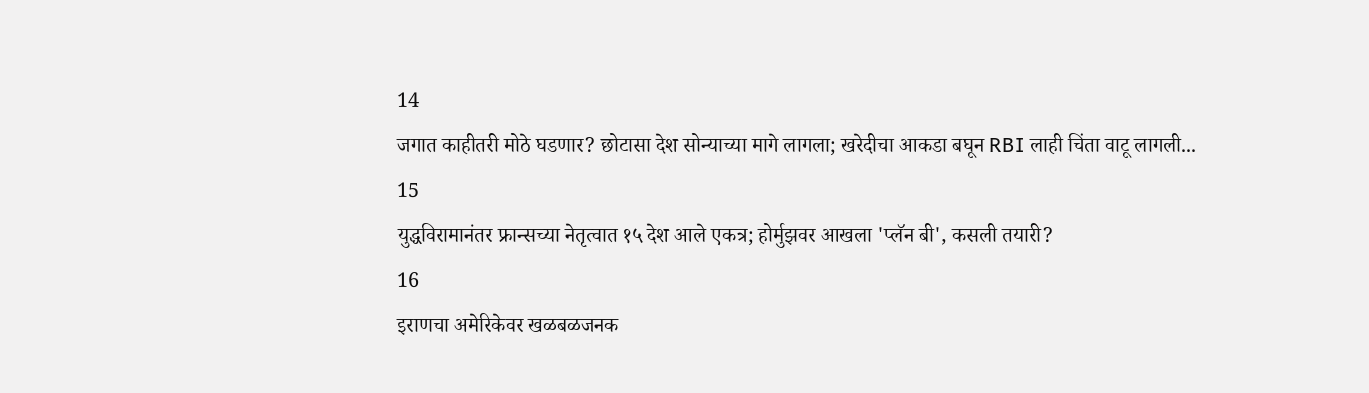14
जगात काहीतरी मोठे घडणार? छोटासा देश सोन्याच्या मागे लागला; खरेदीचा आकडा बघून RBI लाही चिंता वाटू लागली...
15
युद्धविरामानंतर फ्रान्सच्या नेतृत्वात १५ देश आले एकत्र; होर्मुझवर आखला 'प्लॅन बी', कसली तयारी?
16
इराणचा अमेरिकेवर खळबळजनक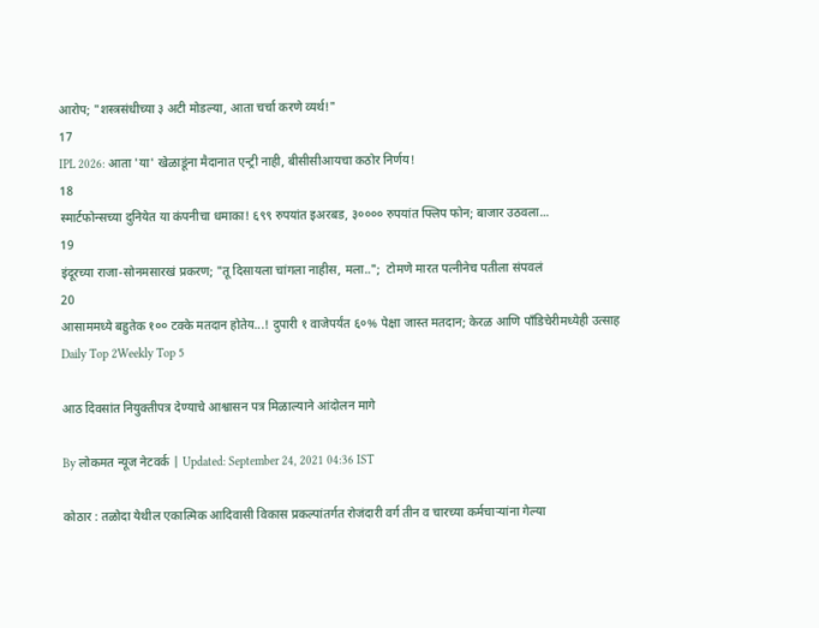आरोप; "शस्त्रसंधीच्या ३ अटी मोडल्या, आता चर्चा करणे व्यर्थ!"
17
IPL 2026: आता 'या' खेळाडूंना मैदानात एन्ट्री नाही, बीसीसीआयचा कठोर निर्णय!
18
स्मार्टफोन्सच्या दुनियेत या कंपनीचा धमाका! ६९९ रुपयांत इअरबड, ३०००० रुपयांत फ्लिप फोन; बाजार उठवला...
19
इंदूरच्या राजा-सोनमसारखं प्रकरण; "तू दिसायला चांगला नाहीस, मला..";  टोमणे मारत पत्नीनेच पतीला संपवलं
20
आसाममध्ये बहुतेक १०० टक्के मतदान होतेय...! दुपारी १ वाजेपर्यंत ६०% पेक्षा जास्त मतदान; केरळ आणि पाँडिचेरीमध्येही उत्साह
Daily Top 2Weekly Top 5

आठ दिवसांत नियुक्तीपत्र देण्याचे आश्वासन पत्र मिळाल्याने आंदोलन मागे

By लोकमत न्यूज नेटवर्क | Updated: September 24, 2021 04:36 IST

कोठार : तळोदा येथील एकात्मिक आदिवासी विकास प्रकल्पांतर्गत रोजंदारी वर्ग तीन व चारच्या कर्मचाऱ्यांना गेल्या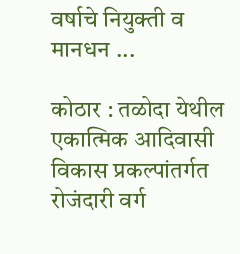वर्षाचे नियुक्ती व मानधन ...

कोठार : तळोदा येथील एकात्मिक आदिवासी विकास प्रकल्पांतर्गत रोजंदारी वर्ग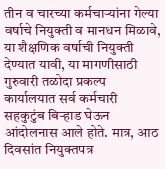तीन व चारच्या कर्मचाऱ्यांना गेल्या वर्षाचे नियुक्ती व मानधन मिळावे, या शैक्षणिक वर्षाची नियुक्ती देण्यात यावी, या मागणीसाठी गुरुवारी तळोदा प्रकल्प कार्यालयात सर्व कर्मचारी सहकुटुंब बिऱ्हाड घेऊन आंदोलनास आले होते. मात्र, आठ दिवसांत नियुक्तपत्र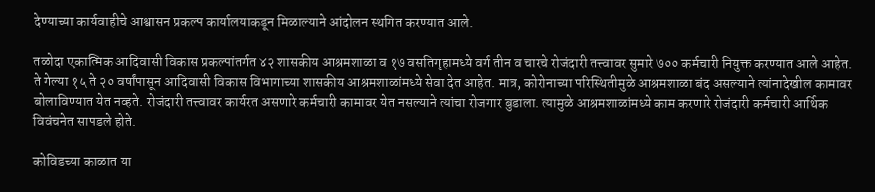देण्याच्या कार्यवाहीचे आश्वासन प्रकल्प कार्यालयाकडून मिळाल्याने आंदोलन स्थगित करण्यात आले.

तळोदा एकात्मिक आदिवासी विकास प्रकल्पांतर्गत ४२ शासकीय आश्रमशाळा व १७ वसतिगृहामध्ये वर्ग तीन व चारचे रोजंदारी तत्त्वावर सुमारे ७०० कर्मचारी नियुक्त करण्यात आले आहेत. ते गेल्या १५ ते २० वर्षांपासून आदिवासी विकास विभागाच्या शासकीय आश्रमशाळांमध्ये सेवा देत आहेत. मात्र, कोरोनाच्या परिस्थितीमुळे आश्रमशाळा बंद असल्याने त्यांनादेखील कामावर बोलाविण्यात येत नव्हते. रोजंदारी तत्त्वावर कार्यरत असणारे कर्मचारी कामावर येत नसल्याने त्यांचा रोजगार बुडाला. त्यामुळे आश्रमशाळांमध्ये काम करणारे रोजंदारी कर्मचारी आर्थिक विवंचनेत सापडले होते.

कोविडच्या काळात या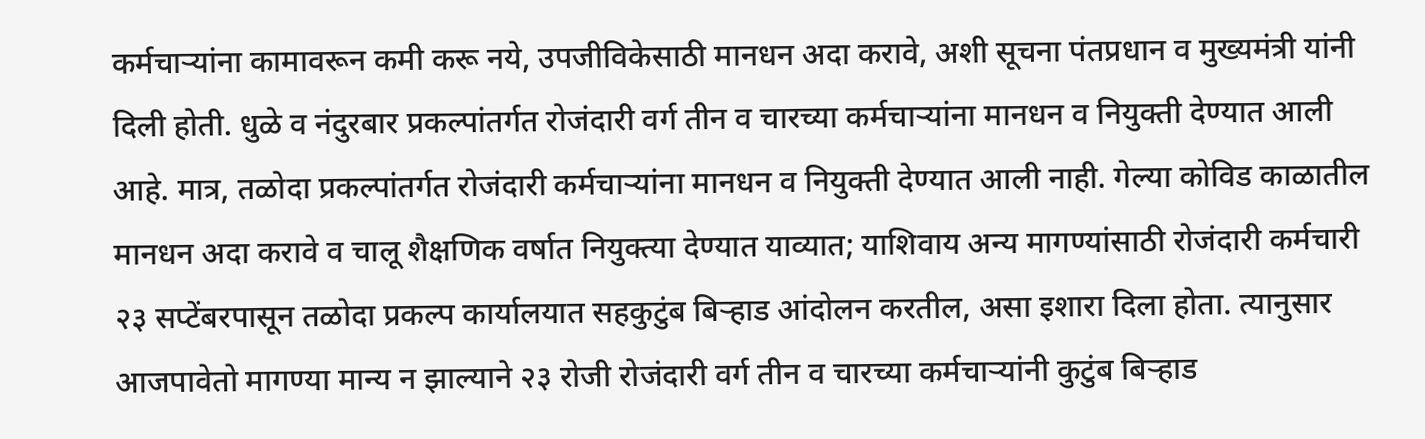कर्मचाऱ्यांना कामावरून कमी करू नये, उपजीविकेसाठी मानधन अदा करावे, अशी सूचना पंतप्रधान व मुख्यमंत्री यांनी दिली होती. धुळे व नंदुरबार प्रकल्पांतर्गत रोजंदारी वर्ग तीन व चारच्या कर्मचाऱ्यांना मानधन व नियुक्ती देण्यात आली आहे. मात्र, तळोदा प्रकल्पांतर्गत रोजंदारी कर्मचाऱ्यांना मानधन व नियुक्ती देण्यात आली नाही. गेल्या कोविड काळातील मानधन अदा करावे व चालू शैक्षणिक वर्षात नियुक्त्या देण्यात याव्यात; याशिवाय अन्य मागण्यांसाठी रोजंदारी कर्मचारी २३ सप्टेंबरपासून तळोदा प्रकल्प कार्यालयात सहकुटुंब बिऱ्हाड आंदोलन करतील, असा इशारा दिला होता. त्यानुसार आजपावेतो मागण्या मान्य न झाल्याने २३ रोजी रोजंदारी वर्ग तीन व चारच्या कर्मचाऱ्यांनी कुटुंब बिऱ्हाड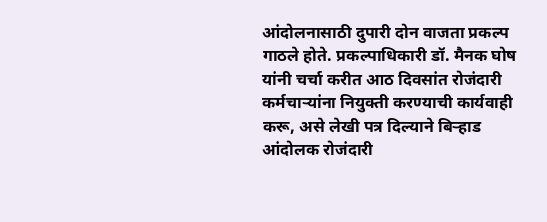आंदोलनासाठी दुपारी दोन वाजता प्रकल्प गाठले होते. प्रकल्पाधिकारी डॉ. मैनक घोष यांनी चर्चा करीत आठ दिवसांत रोजंदारी कर्मचाऱ्यांना नियुक्ती करण्याची कार्यवाही करू, असे लेखी पत्र दिल्याने बिऱ्हाड आंदोलक रोजंदारी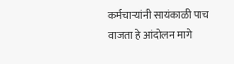कर्मचाऱ्यांनी सायंकाळी पाच वाजता हे आंदोलन मागे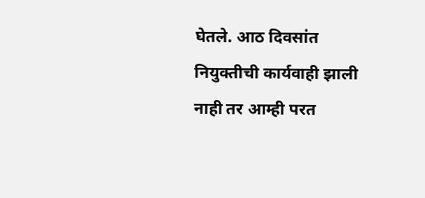घेतले. आठ दिवसांत नियुक्तीची कार्यवाही झाली नाही तर आम्ही परत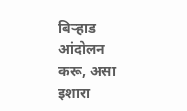बिऱ्हाड आंदोलन करू, असा इशारा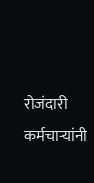रोजंदारी कर्मचाऱ्यांनी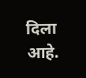दिला आहे.